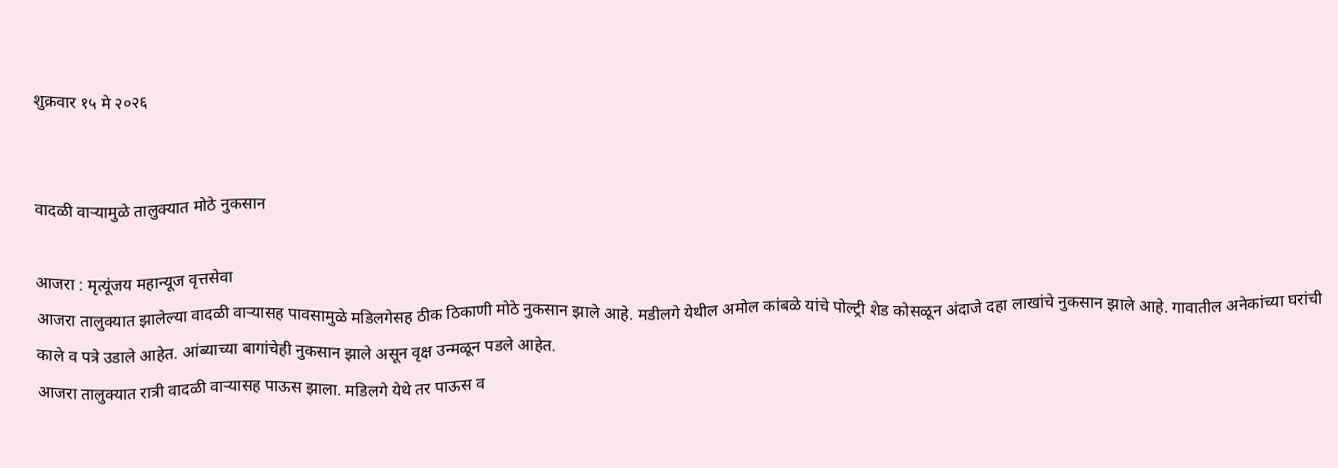शुक्रवार १५ मे २०२६


वादळी वाऱ्यामुळे तालुक्यात मोठे नुकसान

आजरा : मृत्यूंजय महान्यूज वृत्तसेवा
आजरा तालुक्यात झालेल्या वादळी वाऱ्यासह पावसामुळे मडिलगेसह ठीक ठिकाणी मोठे नुकसान झाले आहे. मडीलगे येथील अमोल कांबळे यांचे पोल्ट्री शेड कोसळून अंदाजे दहा लाखांचे नुकसान झाले आहे. गावातील अनेकांच्या घरांची काले व पत्रे उडाले आहेत. आंब्याच्या बागांचेही नुकसान झाले असून वृक्ष उन्मळून पडले आहेत.
आजरा तालुक्यात रात्री वादळी वाऱ्यासह पाऊस झाला. मडिलगे येथे तर पाऊस व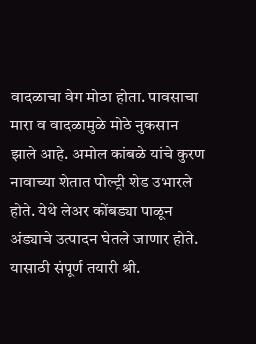वादळाचा वेग मोठा होता. पावसाचा मारा व वादळामुळे मोठे नुकसान झाले आहे. अमोल कांबळे यांचे कुरण नावाच्या शेतात पोल्ट्री शेड उभारले होते. येथे लेअर कोंबड्या पाळून अंड्याचे उत्पादन घेतले जाणार होते. यासाठी संपूर्ण तयारी श्री.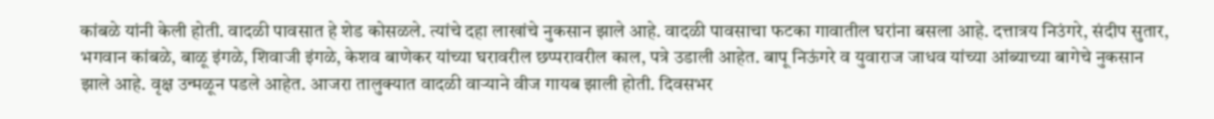कांबळे यांनी केली होती. वादळी पावसात हे शेड कोसळले. त्यांचे दहा लाखांचे नुकसान झाले आहे. वादळी पावसाचा फटका गावातील घरांना बसला आहे. दत्तात्रय निउंगरे, संदीप सुतार, भगवान कांबळे, बाळू इंगळे, शिवाजी इंगळे, केशव बाणेकर यांच्या घरावरील छप्परावरील काल, पत्रे उडाली आहेत. बापू निऊंगरे व युवाराज जाधव यांच्या आंब्याच्या बागेचे नुकसान झाले आहे. वृक्ष उन्मळून पडले आहेत. आजरा तालुक्यात वादळी वाऱ्याने वीज गायब झाली होती. दिवसभर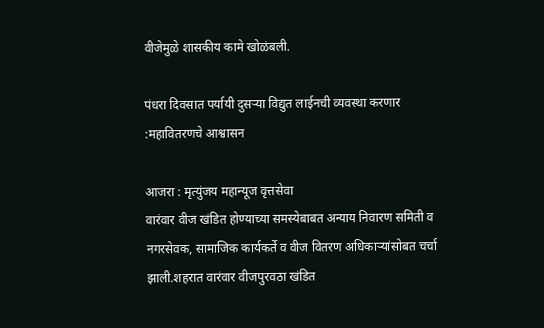वीजेमुळे शासकीय कामे खोळंबली.

पंधरा दिवसात पर्यायी दुसऱ्या विद्युत लाईनची व्यवस्था करणार :महावितरणचे आश्वासन

आजरा : मृत्युंजय महान्यूज वृत्तसेवा
वारंवार वीज खंडित होण्याच्या समस्येबाबत अन्याय निवारण समिती व नगरसेवक, सामाजिक कार्यकर्ते व वीज वितरण अधिकाऱ्यांसोबत चर्चा झाली.शहरात वारंवार वीजपुरवठा खंडित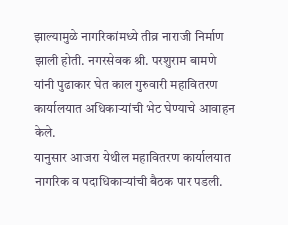झाल्यामुळे नागरिकांमध्ये तीव्र नाराजी निर्माण झाली होती. नगरसेवक श्री. परशुराम बामणे यांनी पुढाकार घेत काल गुरुवारी महावितरण कार्यालयात अधिकाऱ्यांची भेट घेण्याचे आवाहन केले.
यानुसार आजरा येथील महावितरण कार्यालयात नागरिक व पदाधिकाऱ्यांची बैठक पार पडली.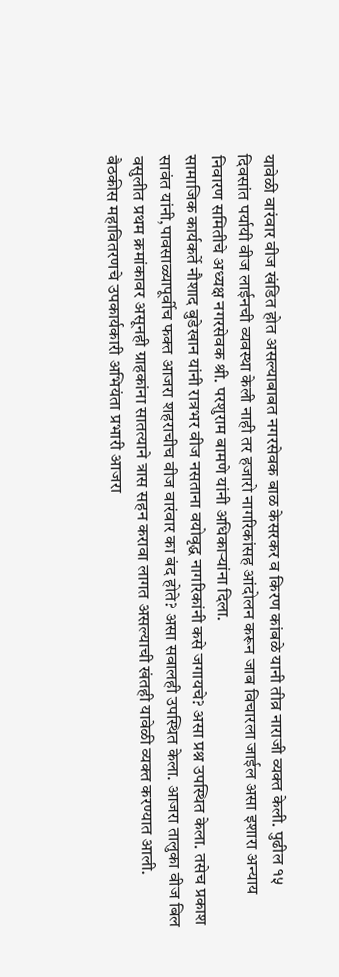यावेळी वारंवार वीज खंडित होत असल्याबाबत नगरसेवक बाळ केसरकर व किरण कांबळे यानी तीव्र नाराजी व्यक्त केली. पुढील १५ दिवसांत पर्यायी वीज लाईनची व्यवस्था केली नाही तर हजारो नागरिकांसह आंदोलन करून जाब विचारला जाईल असा इशारा अन्याय निवारण समितीचे अध्यक्ष नगरसेवक श्री. परशुराम बामणे यांनी अधिकाऱ्यांना दिला.
सामाजिक कार्यकर्ते नौशाद बुडेखान यांनी रात्रभर वीज नसताना वयोवृद्ध नागरिकांनी कसे जगायचे? असा प्रश्न उपस्थित केला. तसेच प्रकाश सावंत यांनी,पावसाळ्यापूर्वीच फक्त आजरा शहराचीच वीज वारंवार का बंद होते? असा सवालही उपस्थित केला. आजरा तालुका वीज बिल वसुलीत प्रथम क्रमांकावर असूनही ग्राहकांना सातत्याने त्रास सहन करावा लागत असल्याची खंतही यावेळी व्यक्त करण्यात आली.
बैठकीस महावितरणचे उपकार्यकारी अभियंता प्रभारी आजरा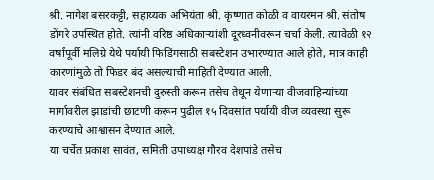श्री. नागेश बसरकट्टी, सहाय्यक अभियंता श्री. कृष्णात कोळी व वायरमन श्री. संतोष डोंगरे उपस्थित होते. त्यांनी वरिष्ठ अधिकाऱ्यांशी दूरध्वनीवरून चर्चा केली. त्यावेळी १२ वर्षांपूर्वी मलिग्रे येथे पर्यायी फिडिंगसाठी सबस्टेशन उभारण्यात आले होते, मात्र काही कारणांमुळे तो फिडर बंद असल्याची माहिती देण्यात आली.
यावर संबंधित सबस्टेशनची दुरुस्ती करून तसेच तेथून येणाऱ्या वीजवाहिन्यांच्या मार्गावरील झाडांची छाटणी करून पुढील १५ दिवसांत पर्यायी वीज व्यवस्था सुरू करण्याचे आश्वासन देण्यात आले.
या चर्चेत प्रकाश सावंत, समिती उपाध्यक्ष गौरव देशपांडे तसेच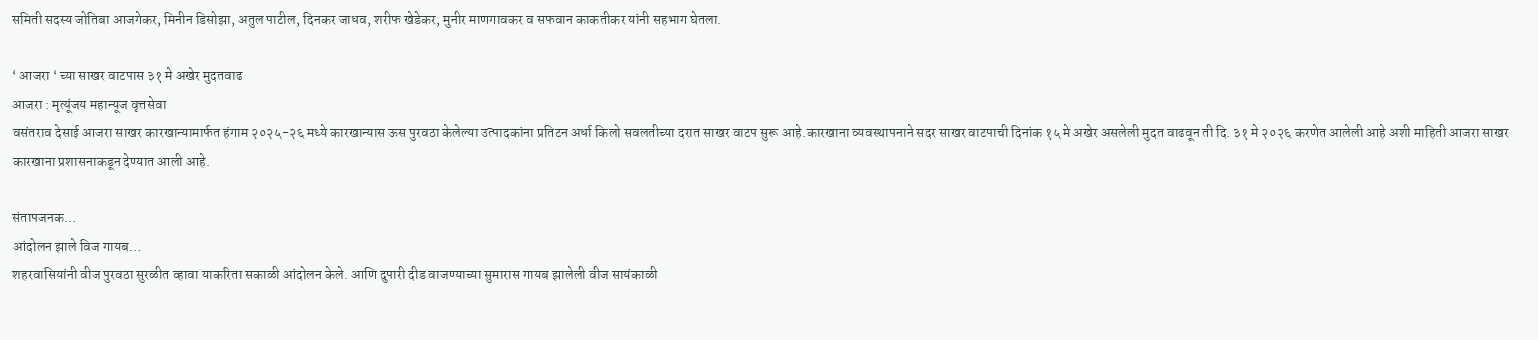समिती सदस्य जोतिबा आजगेकर, मिनीन डिसोझा, अतुल पाटील, दिनकर जाधव, शरीफ खेडेकर, मुनीर माणगावकर व सफवान काकतीकर यांनी सहभाग घेतला.

‘ आजरा ‘ च्या साखर वाटपास ३१ मे अखेर मुदतवाढ
आजरा : मृत्यूंजय महान्यूज वृत्तसेवा
वसंतराव देसाई आजरा साखर कारखान्यामार्फत हंगाम २०२५-२६ मध्ये कारखान्यास ऊस पुरवठा केलेल्या उत्पादकांना प्रतिटन अर्धा किलो सवलतीच्या दरात साखर वाटप सुरू आहे.कारखाना व्यवस्थापनाने सदर साखर वाटपाची दिनांक १५ मे अखेर असलेली मुदत वाढवून ती दि. ३१ मे २०२६ करणेत आलेली आहे अशी माहिती आजरा साखर कारखाना प्रशासनाकडून देण्यात आली आहे.

संतापजनक…
आंदोलन झाले विज गायब…
शहरवासियांनी वीज पुरवठा सुरळीत व्हावा याकरिता सकाळी आंदोलन केले. आणि दुपारी दीड वाजण्याच्या सुमारास गायब झालेली वीज सायंकाळी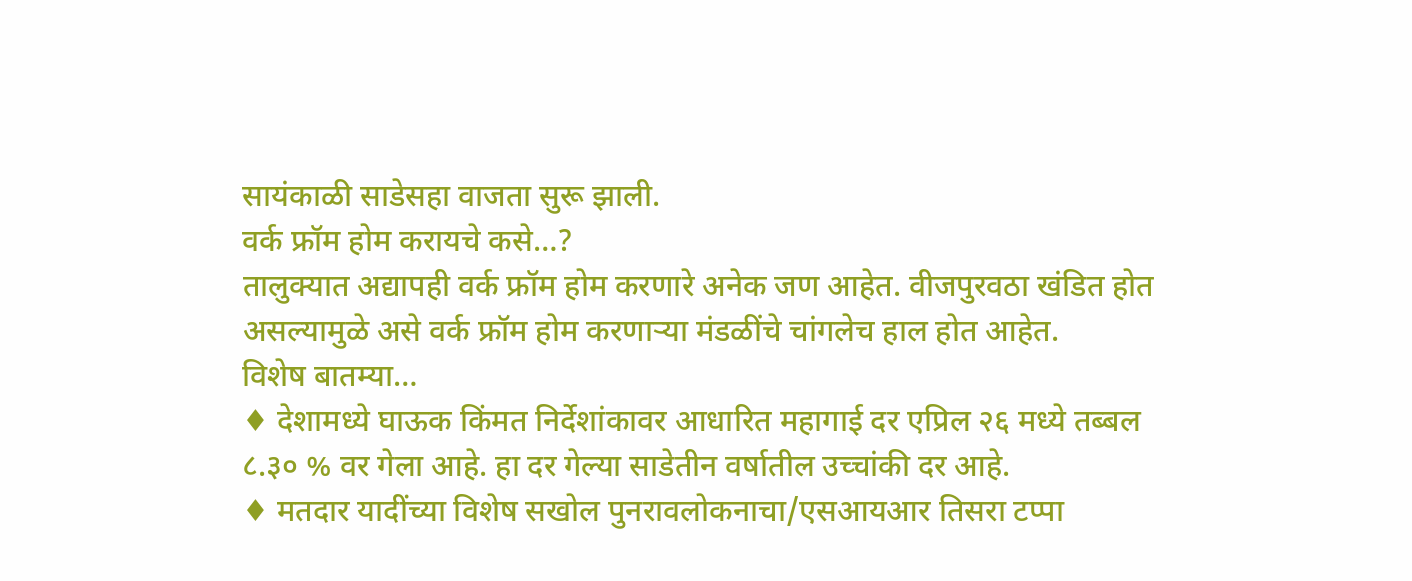सायंकाळी साडेसहा वाजता सुरू झाली.
वर्क फ्रॉम होम करायचे कसे…?
तालुक्यात अद्यापही वर्क फ्रॉम होम करणारे अनेक जण आहेत. वीजपुरवठा खंडित होत असल्यामुळे असे वर्क फ्रॉम होम करणाऱ्या मंडळींचे चांगलेच हाल होत आहेत.
विशेष बातम्या…
♦ देशामध्ये घाऊक किंमत निर्देशांकावर आधारित महागाई दर एप्रिल २६ मध्ये तब्बल ८.३० % वर गेला आहे. हा दर गेल्या साडेतीन वर्षातील उच्चांकी दर आहे.
♦ मतदार यादींच्या विशेष सखोल पुनरावलोकनाचा/एसआयआर तिसरा टप्पा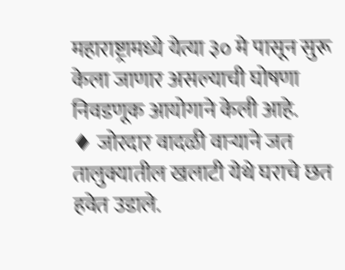महाराष्ट्रामध्ये येत्या ३० मे पासून सुरू केला जाणार असल्याची घोषणा निवडणूक आयोगाने केली आहे.
♦ जोरदार वादळी वाऱ्याने जत तालुक्यातील खलाटी येथे घराचे छत हवेत उडाले.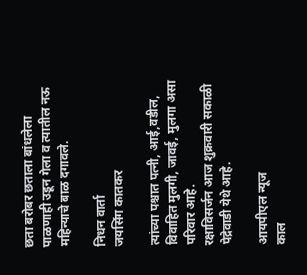छता बरोबर छताला बांधलेला पाळणाही उडून गेला व त्यातील नऊ महिन्याचे बाळ दगावले.

निधन वार्ता
जयसिंग कातकर

त्यांच्या पश्चात पत्नी, आई,वडील, विवाहित मुलगी, जावई, मुलगा असा परिवार आहे.
रक्षाविसर्जन आज शुक्रवारी सकाळी पेद्रेवाडी येथे आहे.

आयपीएल न्यूज
काल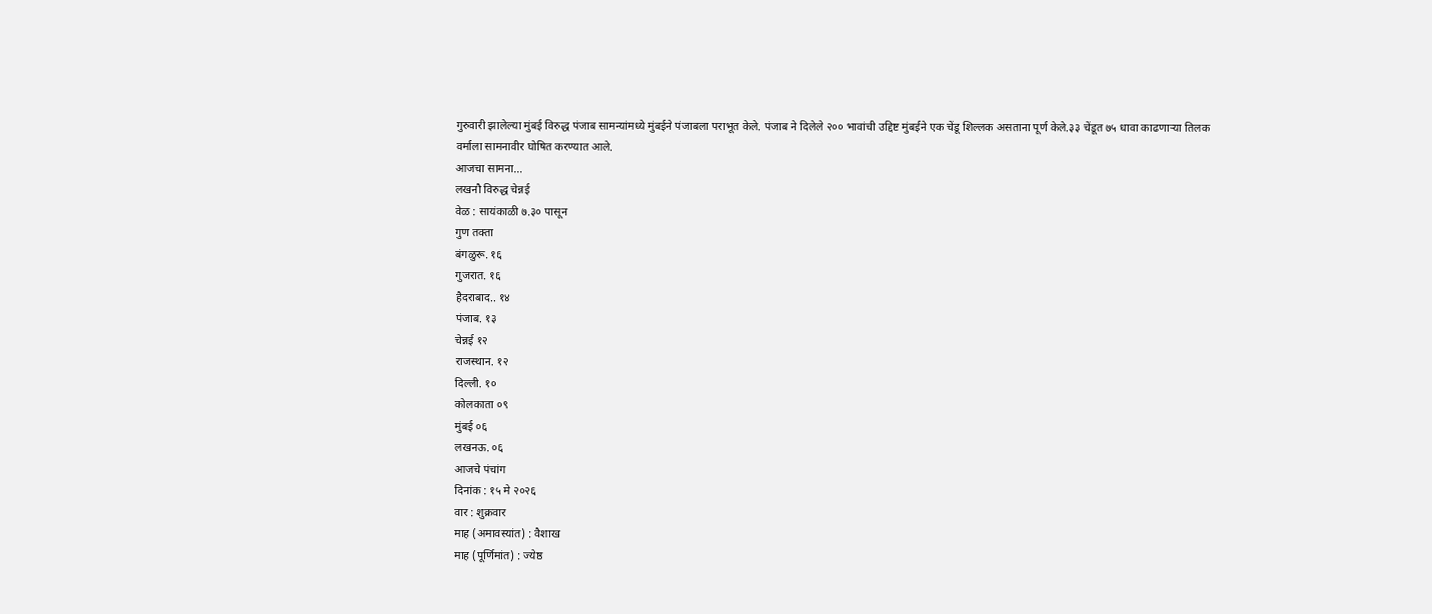गुरुवारी झालेल्या मुंबई विरुद्ध पंजाब सामन्यांमध्ये मुंबईने पंजाबला पराभूत केले. पंजाब ने दिलेले २०० भावांची उद्दिष्ट मुंबईने एक चेंडू शिल्लक असताना पूर्ण केले.३३ चेंडूत ७५ धावा काढणाऱ्या तिलक वर्माला सामनावीर घोषित करण्यात आले.
आजचा सामना…
लखनौ विरुद्ध चेन्नई
वेळ : सायंकाळी ७.३० पासून
गुण तक्ता
बंगळुरू. १६
गुजरात. १६
हैदराबाद.. १४
पंजाब. १३
चेन्नई १२
राजस्थान. १२
दिल्ली. १०
कोलकाता ०९
मुंबई ०६
लखनऊ. ०६
आजचे पंचांग
दिनांक : १५ मे २०२६
वार : शुक्रवार
माह (अमावस्यांत) : वैशाख
माह (पूर्णिमांत) : ज्येष्ठ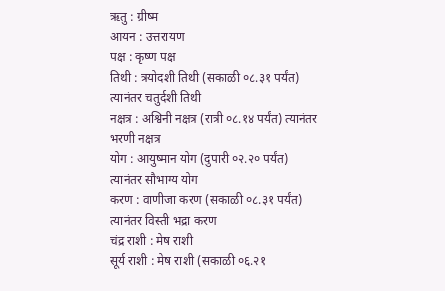ऋतु : ग्रीष्म
आयन : उत्तरायण
पक्ष : कृष्ण पक्ष
तिथी : त्रयोदशी तिथी (सकाळी ०८.३१ पर्यंत) त्यानंतर चतुर्दशी तिथी
नक्षत्र : अश्विनी नक्षत्र (रात्री ०८.१४ पर्यंत) त्यानंतर भरणी नक्षत्र
योग : आयुष्मान योग (दुपारी ०२.२० पर्यंत) त्यानंतर सौभाग्य योग
करण : वाणीजा करण (सकाळी ०८.३१ पर्यंत) त्यानंतर विस्ती भद्रा करण
चंद्र राशी : मेष राशी
सूर्य राशी : मेष राशी (सकाळी ०६.२१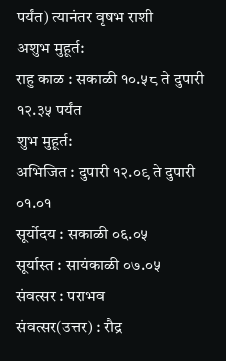पर्यंत) त्यानंतर वृषभ राशी
अशुभ मुहूर्त:
राहु काळ : सकाळी १०.५८ ते दुपारी १२.३५ पर्यंत
शुभ मुहूर्त:
अभिजित : दुपारी १२.०९ ते दुपारी ०१.०१
सूर्योदय : सकाळी ०६.०५
सूर्यास्त : सायंकाळी ०७.०५
संवत्सर : पराभव
संवत्सर(उत्तर) : रौद्र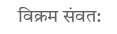विक्रम संवत: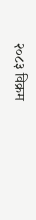२०८३ विक्रम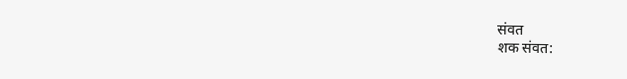संवत
शक संवत: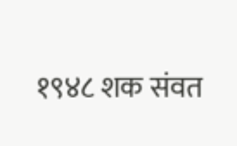१९४८ शक संवत